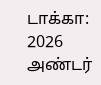டாக்கா: 2026 அண்டர்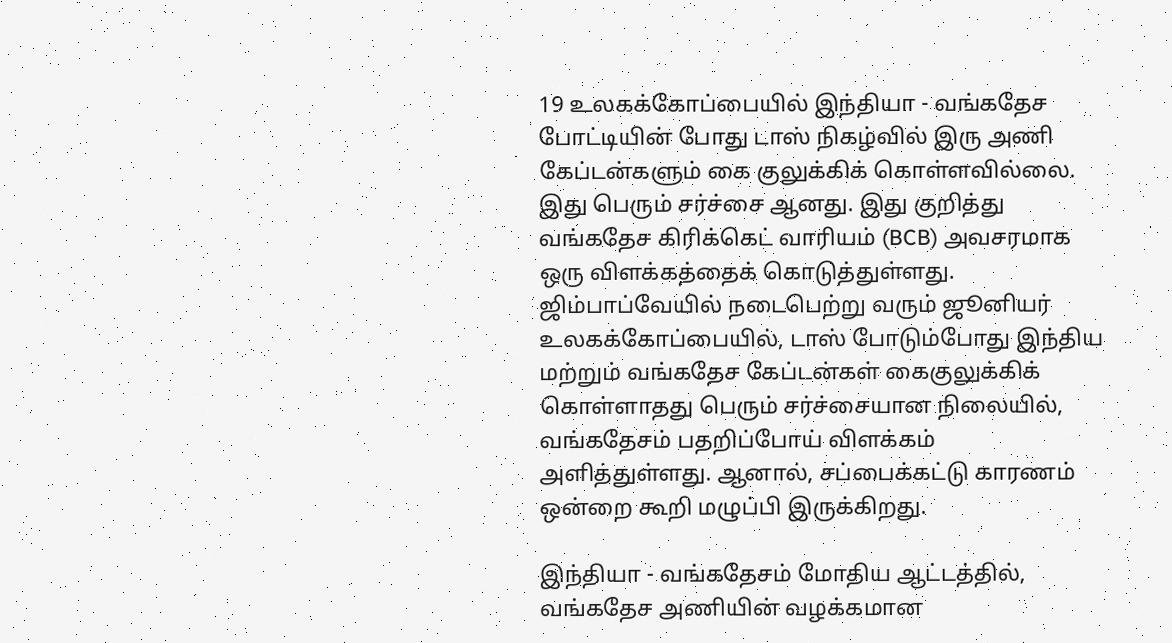19 உலகக்கோப்பையில் இந்தியா - வங்கதேச போட்டியின் போது டாஸ் நிகழ்வில் இரு அணி கேப்டன்களும் கை குலுக்கிக் கொள்ளவில்லை. இது பெரும் சர்ச்சை ஆனது. இது குறித்து வங்கதேச கிரிக்கெட் வாரியம் (BCB) அவசரமாக ஒரு விளக்கத்தைக் கொடுத்துள்ளது.
ஜிம்பாப்வேயில் நடைபெற்று வரும் ஜூனியர் உலகக்கோப்பையில், டாஸ் போடும்போது இந்திய மற்றும் வங்கதேச கேப்டன்கள் கைகுலுக்கிக் கொள்ளாதது பெரும் சர்ச்சையான நிலையில், வங்கதேசம் பதறிப்போய் விளக்கம் அளித்துள்ளது. ஆனால், சப்பைக்கட்டு காரணம் ஒன்றை கூறி மழுப்பி இருக்கிறது.

இந்தியா - வங்கதேசம் மோதிய ஆட்டத்தில், வங்கதேச அணியின் வழக்கமான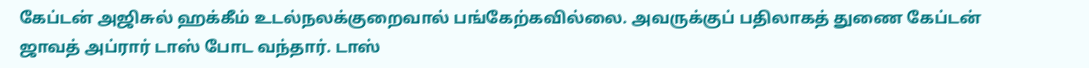கேப்டன் அஜிசுல் ஹக்கீம் உடல்நலக்குறைவால் பங்கேற்கவில்லை. அவருக்குப் பதிலாகத் துணை கேப்டன் ஜாவத் அப்ரார் டாஸ் போட வந்தார். டாஸ்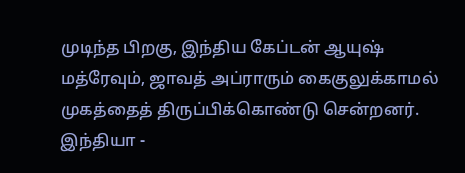முடிந்த பிறகு, இந்திய கேப்டன் ஆயுஷ் மத்ரேவும், ஜாவத் அப்ராரும் கைகுலுக்காமல் முகத்தைத் திருப்பிக்கொண்டு சென்றனர்.
இந்தியா -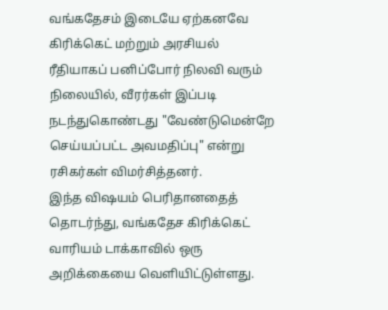வங்கதேசம் இடையே ஏற்கனவே கிரிக்கெட் மற்றும் அரசியல் ரீதியாகப் பனிப்போர் நிலவி வரும் நிலையில், வீரர்கள் இப்படி நடந்துகொண்டது "வேண்டுமென்றே செய்யப்பட்ட அவமதிப்பு" என்று ரசிகர்கள் விமர்சித்தனர்.
இந்த விஷயம் பெரிதானதைத் தொடர்ந்து, வங்கதேச கிரிக்கெட் வாரியம் டாக்காவில் ஒரு அறிக்கையை வெளியிட்டுள்ளது.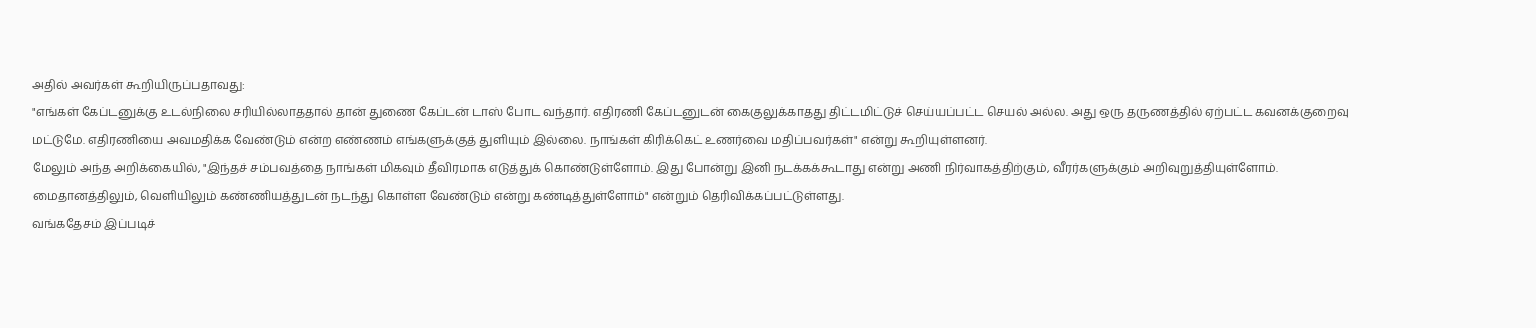அதில் அவர்கள் கூறியிருப்பதாவது:
"எங்கள் கேப்டனுக்கு உடல்நிலை சரியில்லாததால் தான் துணை கேப்டன் டாஸ் போட வந்தார். எதிரணி கேப்டனுடன் கைகுலுக்காதது திட்டமிட்டுச் செய்யப்பட்ட செயல் அல்ல. அது ஒரு தருணத்தில் ஏற்பட்ட கவனக்குறைவு மட்டுமே. எதிரணியை அவமதிக்க வேண்டும் என்ற எண்ணம் எங்களுக்குத் துளியும் இல்லை. நாங்கள் கிரிக்கெட் உணர்வை மதிப்பவர்கள்" என்று கூறியுள்ளனர்.
மேலும் அந்த அறிக்கையில், "இந்தச் சம்பவத்தை நாங்கள் மிகவும் தீவிரமாக எடுத்துக் கொண்டுள்ளோம். இது போன்று இனி நடக்கக்கூடாது என்று அணி நிர்வாகத்திற்கும், வீரர்களுக்கும் அறிவுறுத்தியுள்ளோம். மைதானத்திலும், வெளியிலும் கண்ணியத்துடன் நடந்து கொள்ள வேண்டும் என்று கண்டித்துள்ளோம்" என்றும் தெரிவிக்கப்பட்டுள்ளது.
வங்கதேசம் இப்படிச்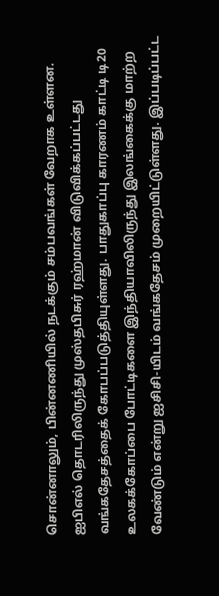சொன்னாலும், பின்னணியில் நடக்கும் சம்பவங்கள் வேறாக உள்ளன. ஐபிஎல் தொடரிலிருந்து முஸ்தபிசுர் ரஹ்மான் விடுவிக்கப்பட்டது வங்கதேசத்தைக் கோபப்படுத்தியுள்ளது. பாதுகாப்பு காரணம் காட்டி டி20 உலகக்கோப்பை போட்டிகளை இந்தியாவிலிருந்து இலங்கைக்கு மாற்ற வேண்டும் என்று ஐசிசி-யிடம் வங்கதேசம் முறையிட்டுள்ளது. இப்படிப்பட்ட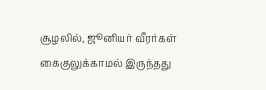சூழலில், ஜூனியர் வீரர்கள் கைகுலுக்காமல் இருந்தது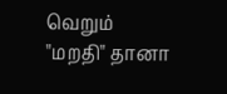வெறும் "மறதி" தானா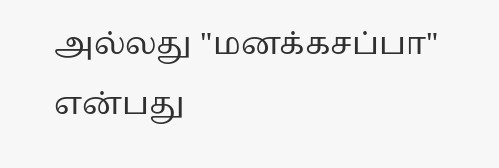அல்லது "மனக்கசப்பா" என்பது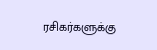ரசிகர்களுக்கு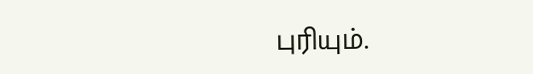புரியும்.